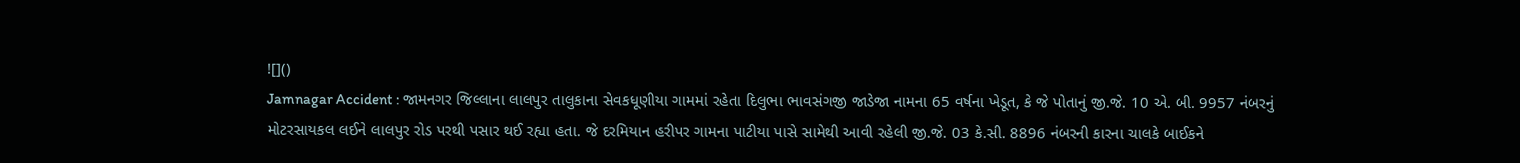![]()
Jamnagar Accident : જામનગર જિલ્લાના લાલપુર તાલુકાના સેવકધૂણીયા ગામમાં રહેતા દિલુભા ભાવસંગજી જાડેજા નામના 65 વર્ષના ખેડૂત, કે જે પોતાનું જી.જે. 10 એ. બી. 9957 નંબરનું મોટરસાયકલ લઈને લાલપુર રોડ પરથી પસાર થઈ રહ્યા હતા. જે દરમિયાન હરીપર ગામના પાટીયા પાસે સામેથી આવી રહેલી જી.જે. 03 કે.સી. 8896 નંબરની કારના ચાલકે બાઈકને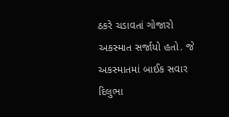ઠકરે ચડાવતાં ગોજારો અકસ્માત સર્જાયો હતો. જે અકસ્માતમાં બાઈક સવાર દિલુભા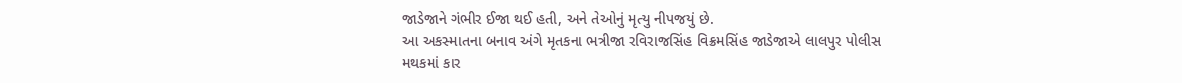જાડેજાને ગંભીર ઈજા થઈ હતી, અને તેઓનું મૃત્યુ નીપજયું છે.
આ અકસ્માતના બનાવ અંગે મૃતકના ભત્રીજા રવિરાજસિંહ વિક્રમસિંહ જાડેજાએ લાલપુર પોલીસ મથકમાં કાર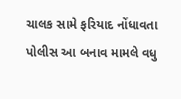ચાલક સામે ફરિયાદ નોંધાવતા પોલીસ આ બનાવ મામલે વધુ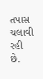તપાસ ચલાવી રહી છે.